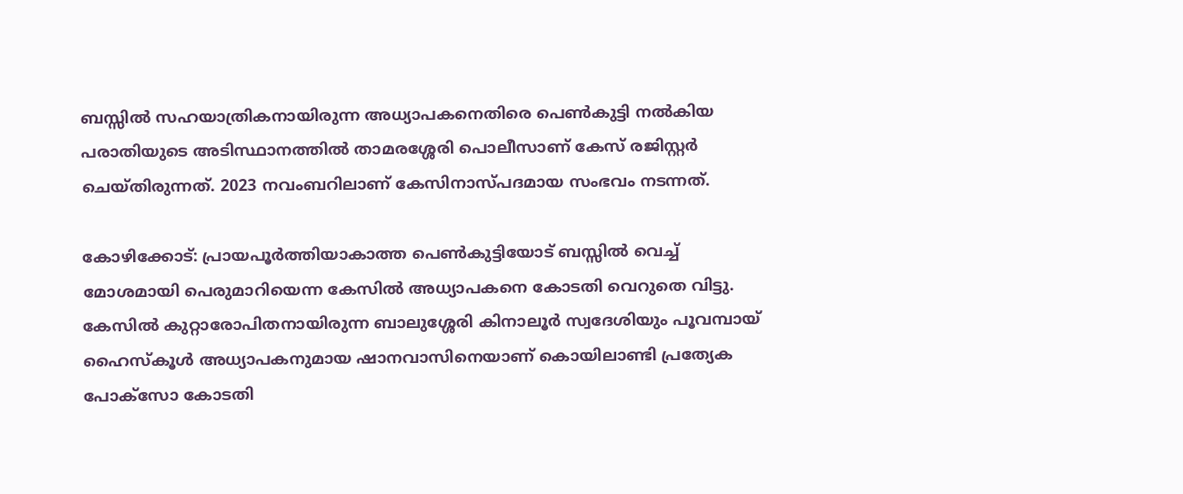ബസ്സില്‍ സഹയാത്രികനായിരുന്ന അധ്യാപകനെതിരെ പെണ്‍കുട്ടി നല്‍കിയ പരാതിയുടെ അടിസ്ഥാനത്തില്‍ താമരശ്ശേരി പൊലീസാണ് കേസ് രജിസ്റ്റര്‍ ചെയ്തിരുന്നത്. 2023 നവംബറിലാണ് കേസിനാസ്പദമായ സംഭവം നടന്നത്.

കോഴിക്കോട്: പ്രായപൂര്‍ത്തിയാകാത്ത പെണ്‍കുട്ടിയോട് ബസ്സില്‍ വെച്ച് മോശമായി പെരുമാറിയെന്ന കേസില്‍ അധ്യാപകനെ കോടതി വെറുതെ വിട്ടു. കേസില്‍ കുറ്റാരോപിതനായിരുന്ന ബാലുശ്ശേരി കിനാലൂര്‍ സ്വദേശിയും പൂവമ്പായ് ഹൈസ്‌കൂള്‍ അധ്യാപകനുമായ ഷാനവാസിനെയാണ് കൊയിലാണ്ടി പ്രത്യേക പോക്സോ കോടതി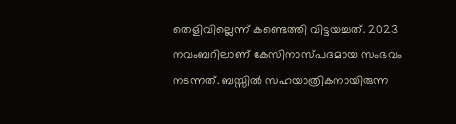തെളിവില്ലെന്ന് കണ്ടെത്തി വിട്ടയച്ചത്. 2023 നവംബറിലാണ് കേസിനാസ്പദമായ സംഭവം നടന്നത്. ബസ്സില്‍ സഹയാത്രികനായിരുന്ന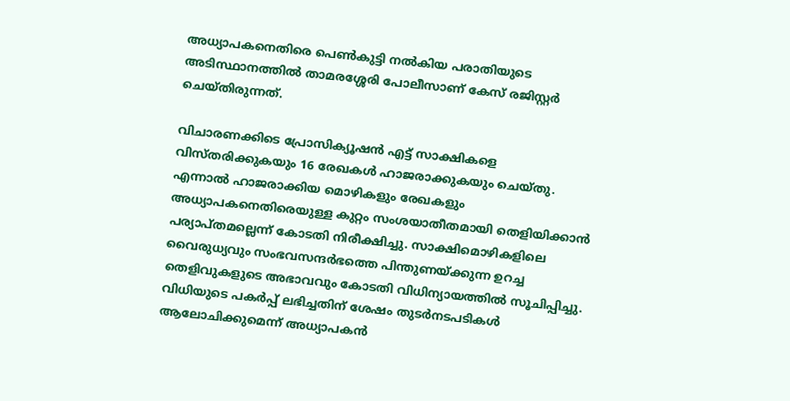അധ്യാപകനെതിരെ പെണ്‍കുട്ടി നല്‍കിയ പരാതിയുടെ അടിസ്ഥാനത്തില്‍ താമരശ്ശേരി പോലീസാണ് കേസ് രജിസ്റ്റര്‍ ചെയ്തിരുന്നത്.

വിചാരണക്കിടെ പ്രോസിക്യൂഷന്‍ എട്ട് സാക്ഷികളെ വിസ്തരിക്കുകയും 16 രേഖകള്‍ ഹാജരാക്കുകയും ചെയ്തു. എന്നാല്‍ ഹാജരാക്കിയ മൊഴികളും രേഖകളും അധ്യാപകനെതിരെയുള്ള കുറ്റം സംശയാതീതമായി തെളിയിക്കാന്‍ പര്യാപ്തമല്ലെന്ന് കോടതി നിരീക്ഷിച്ചു. സാക്ഷിമൊഴികളിലെ വൈരുധ്യവും സംഭവസന്ദര്‍ഭത്തെ പിന്തുണയ്ക്കുന്ന ഉറച്ച തെളിവുകളുടെ അഭാവവും കോടതി വിധിന്യായത്തില്‍ സൂചിപ്പിച്ചു. വിധിയുടെ പകര്‍പ്പ് ലഭിച്ചതിന് ശേഷം തുടര്‍നടപടികള്‍ ആലോചിക്കുമെന്ന് അധ്യാപകന്‍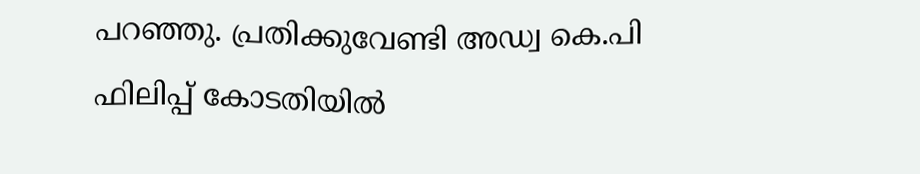പറഞ്ഞു. പ്രതിക്കുവേണ്ടി അഡ്വ കെ.പി ഫിലിപ്പ് കോടതിയില്‍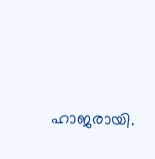ഹാജരായി.